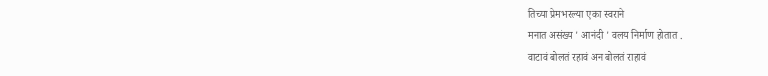तिच्या प्रेमभरल्या एका स्वराने
मनात असंख्य ' आनंदी ' वलय निर्माण होतात .
वाटावं बोलतं रहावं अन बोलतं राहावं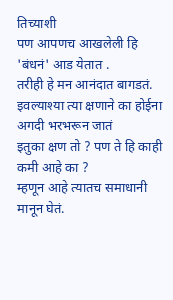तिच्याशी
पण आपणच आखलेली हि 'बंधनं' आड येतात .
तरीही हे मन आनंदात बागडतं.
इवल्याश्या त्या क्षणाने का होईना अगदी भरभरून जातं
इतुका क्षण तो ? पण ते हि काही कमी आहे का ?
म्हणून आहे त्यातच समाधानी मानून घेतं.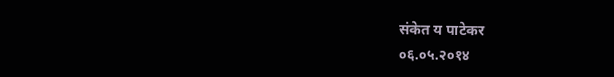संकेत य पाटेकर
०६.०५.२०१४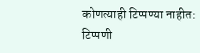कोणत्याही टिप्पण्या नाहीत:
टिप्पणी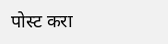पोस्ट करा